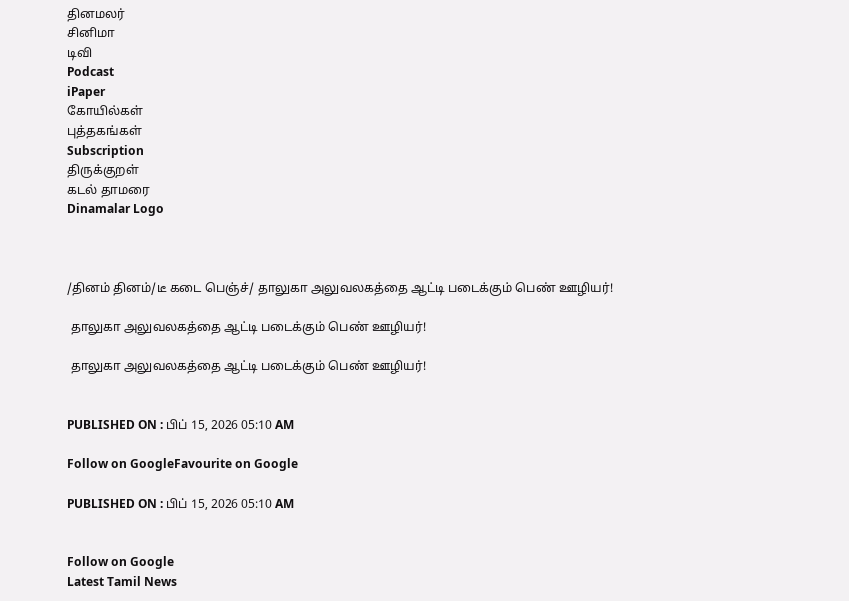தினமலர்
சினிமா
டிவி
Podcast
iPaper
கோயில்கள்
புத்தகங்கள்
Subscription
திருக்குறள்
கடல் தாமரை
Dinamalar Logo



/தினம் தினம்/டீ கடை பெஞ்ச்/ தாலுகா அலுவலகத்தை ஆட்டி படைக்கும் பெண் ஊழியர்!

 தாலுகா அலுவலகத்தை ஆட்டி படைக்கும் பெண் ஊழியர்!

 தாலுகா அலுவலகத்தை ஆட்டி படைக்கும் பெண் ஊழியர்!


PUBLISHED ON : பிப் 15, 2026 05:10 AM

Follow on GoogleFavourite on Google

PUBLISHED ON : பிப் 15, 2026 05:10 AM


Follow on Google
Latest Tamil News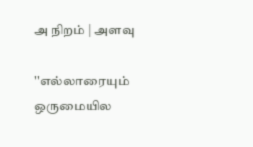அ நிறம் | அளவு

''எல்லாரையும் ஒருமையில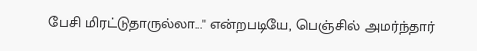பேசி மிரட்டுதாருல்லா...'' என்றபடியே, பெஞ்சில் அமர்ந்தார்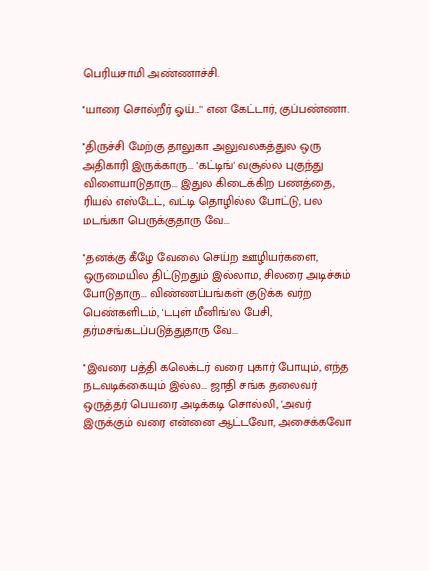பெரியசாமி அண்ணாச்சி.

''யாரை சொல்றீர் ஓய்...'' என கேட்டார், குப்பண்ணா.

''திருச்சி மேற்கு தாலுகா அலுவலகத்துல ஒரு அதிகாரி இருக்காரு... 'கட்டிங்' வசூல்ல புகுந்து விளையாடுதாரு... இதுல கிடைக்கிற பணத்தை, ரியல் எஸ்டேட், வட்டி தொழில்ல போட்டு, பல மடங்கா பெருக்குதாரு வே...

''தனக்கு கீழே வேலை செய்ற ஊழியர்களை, ஒருமையில திட்டுறதும் இல்லாம, சிலரை அடிச்சும் போடுதாரு... விண்ணப்பங்கள் குடுக்க வர்ற பெண்களிடம், 'டபுள் மீனிங்'ல பேசி, தர்மசங்கடப்படுத்துதாரு வே...

''இவரை பத்தி கலெக்டர் வரை புகார் போயும், எந்த நடவடிக்கையும் இல்ல... ஜாதி சங்க தலைவர் ஒருத்தர் பெயரை அடிக்கடி சொல்லி, 'அவர் இருக்கும் வரை என்னை ஆட்டவோ, அசைக்கவோ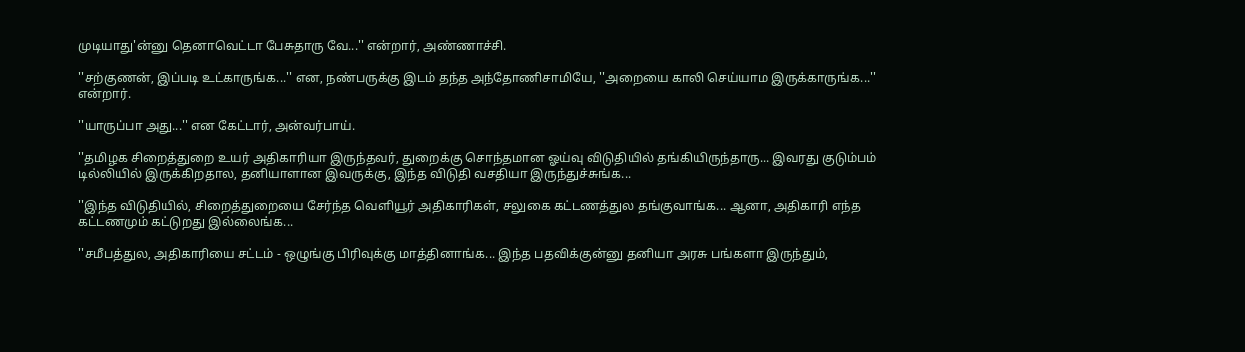முடியாது'ன்னு தெனாவெட்டா பேசுதாரு வே...'' என்றார், அண்ணாச்சி.

''சற்குணன், இப்படி உட்காருங்க...'' என, நண்பருக்கு இடம் தந்த அந்தோணிசாமியே, ''அறையை காலி செய்யாம இருக்காருங்க...'' என்றார்.

''யாருப்பா அது...'' என கேட்டார், அன்வர்பாய்.

''தமிழக சிறைத்துறை உயர் அதிகாரியா இருந்தவர், துறைக்கு சொந்தமான ஓய்வு விடுதியில் தங்கியிருந்தாரு... இவரது குடும்பம் டில்லியில் இருக்கிறதால, தனியாளான இவருக்கு, இந்த விடுதி வசதியா இருந்துச்சுங்க...

''இந்த விடுதியில், சிறைத்துறையை சேர்ந்த வெளியூர் அதிகாரிகள், சலுகை கட்டணத்துல தங்குவாங்க... ஆனா, அதிகாரி எந்த கட்டணமும் கட்டுறது இல்லைங்க...

''சமீபத்துல, அதிகாரியை சட்டம் - ஒழுங்கு பிரிவுக்கு மாத்தினாங்க... இந்த பதவிக்குன்னு தனியா அரசு பங்களா இருந்தும்,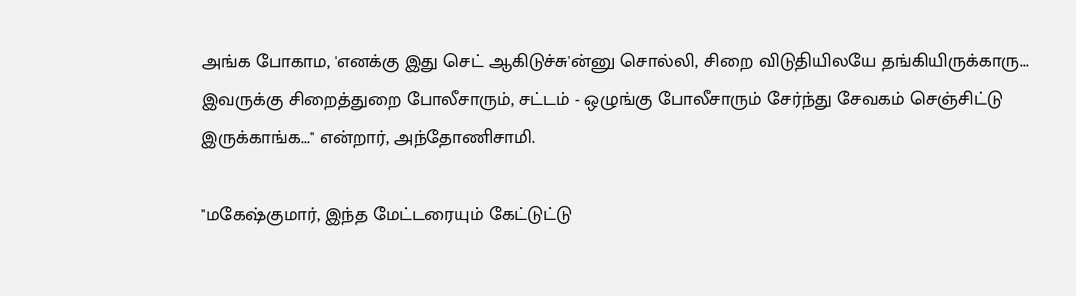அங்க போகாம, 'எனக்கு இது செட் ஆகிடுச்சு'ன்னு சொல்லி, சிறை விடுதியிலயே தங்கியிருக்காரு... இவருக்கு சிறைத்துறை போலீசாரும், சட்டம் - ஒழுங்கு போலீசாரும் சேர்ந்து சேவகம் செஞ்சிட்டு இருக்காங்க...'' என்றார், அந்தோணிசாமி.

''மகேஷ்குமார், இந்த மேட்டரையும் கேட்டுட்டு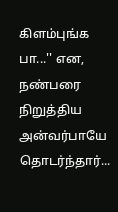கிளம்புங்க பா...'' என, நண்பரை நிறுத்திய அன்வர்பாயே தொடர்ந்தார்...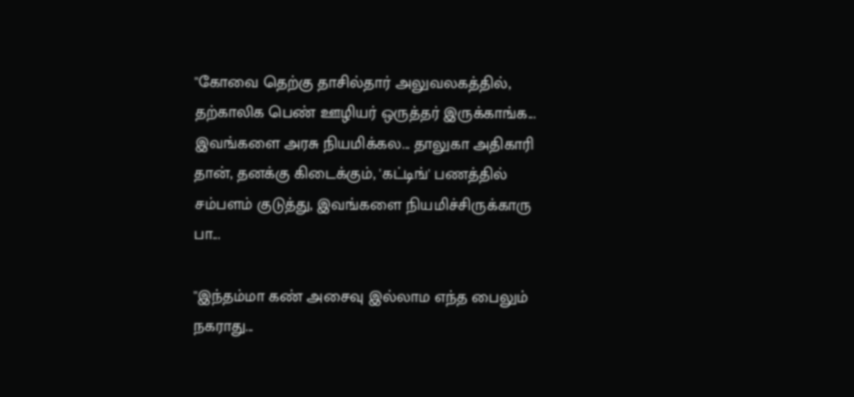''கோவை தெற்கு தாசில்தார் அலுவலகத்தில், தற்காலிக பெண் ஊழியர் ஒருத்தர் இருக்காங்க... இவங்களை அரசு நியமிக்கல... தாலுகா அதிகாரி தான், தனக்கு கிடைக்கும், 'கட்டிங்' பணத்தில் சம்பளம் குடுத்து, இவங்களை நியமிச்சிருக்காரு பா...

''இந்தம்மா கண் அசைவு இல்லாம எந்த பைலும் நகராது...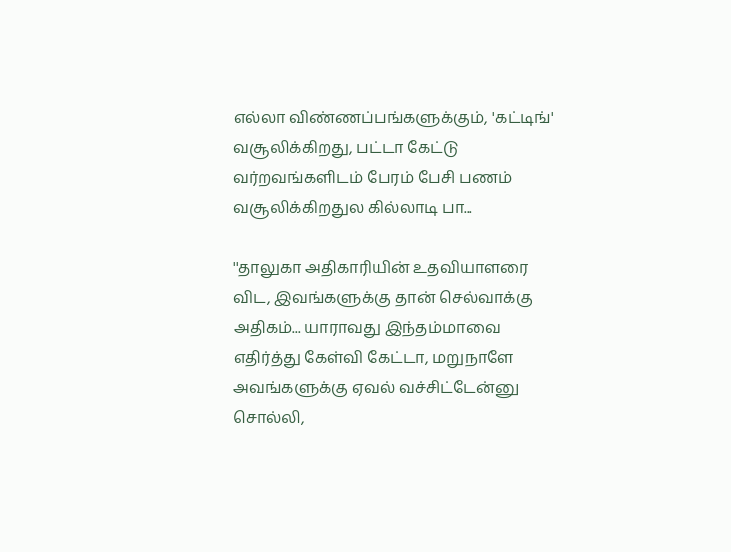எல்லா விண்ணப்பங்களுக்கும், 'கட்டிங்' வசூலிக்கிறது, பட்டா கேட்டு வர்றவங்களிடம் பேரம் பேசி பணம் வசூலிக்கிறதுல கில்லாடி பா...

''தாலுகா அதிகாரியின் உதவியாளரை விட, இவங்களுக்கு தான் செல்வாக்கு அதிகம்... யாராவது இந்தம்மாவை எதிர்த்து கேள்வி கேட்டா, மறுநாளே அவங்களுக்கு ஏவல் வச்சிட்டேன்னு சொல்லி,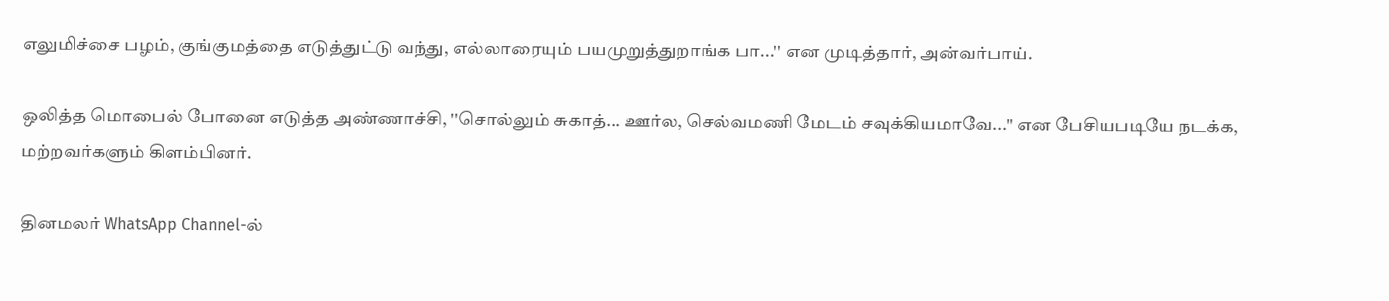எலுமிச்சை பழம், குங்குமத்தை எடுத்துட்டு வந்து, எல்லாரையும் பயமுறுத்துறாங்க பா...'' என முடித்தார், அன்வர்பாய்.

ஒலித்த மொபைல் போனை எடுத்த அண்ணாச்சி, ''சொல்லும் சுகாத்... ஊர்ல, செல்வமணி மேடம் சவுக்கியமாவே...'' என பேசியபடியே நடக்க, மற்றவர்களும் கிளம்பினர்.

தினமலர் WhatsApp Channel-ல்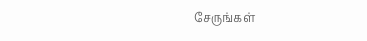சேருங்கள்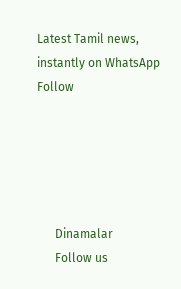Latest Tamil news, instantly on WhatsApp
Follow





      Dinamalar
      Follow us